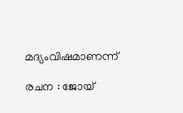മദ്യംവിഷമാണന്ന്

രചന : ജോയ്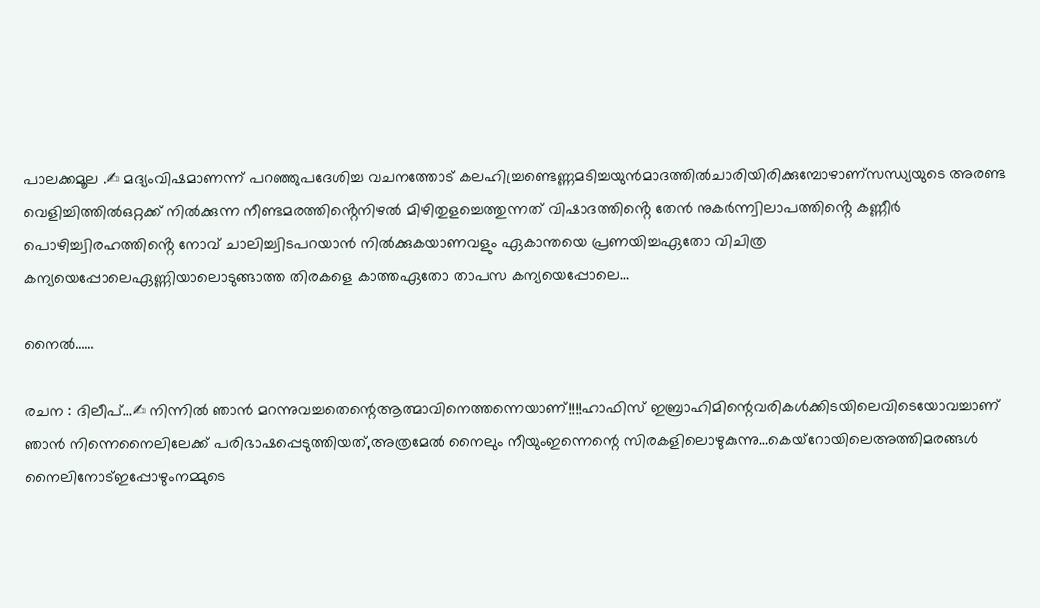പാലക്കമൂല .✍ മദ്യംവിഷമാണന്ന് പറഞ്ഞുപദേശിച്ച വചനത്തോട് കലഹിച്ച്രണ്ടെണ്ണമടിച്ചയുൻമാദത്തിൽചാരിയിരിക്കുമ്പോഴാണ്സന്ധ്യയുടെ അരണ്ട വെളിച്ചിത്തിൽഒറ്റക്ക് നിൽക്കുന്ന നീണ്ടമരത്തിൻ്റെനിഴൽ മിഴിതുളച്ചെത്തുന്നത് വിഷാദത്തിൻ്റെ തേൻ നുകർന്ന്വിലാപത്തിൻ്റെ കണ്ണീർ പൊഴിച്ച്വിരഹത്തിൻ്റെ നോവ് ചാലിച്ച്വിടപറയാൻ നിൽക്കുകയാണവളും ഏകാന്തയെ പ്രണയിച്ചഏതോ വിചിത്ര കന്യയെപ്പോലെഏണ്ണിയാലൊടുങ്ങാത്ത തിരകളെ കാത്തഏതോ താപസ കന്യയെപ്പോലെ…

നൈൽ……

രചന : ദിലീപ്…✍ നിന്നിൽ ഞാൻ മറന്നുവച്ചതെന്റെആത്മാവിനെത്തന്നെയാണ്!!!!ഹാഫിസ് ഇബ്രാഹിമിന്റെവരികൾക്കിടയിലെവിടെയോവച്ചാണ് ഞാൻ നിന്നെനൈലിലേക്ക് പരിഭാഷപ്പെടുത്തിയത്,അത്രമേൽ നൈലും നീയുംഇന്നെന്റെ സിരകളിലൊഴുകുന്നു…കെയ്റോയിലെഅത്തിമരങ്ങൾ നൈലിനോട്ഇപ്പോഴുംനമ്മുടെ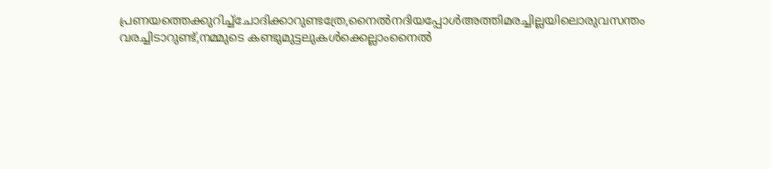പ്രണയത്തെക്കുറിച്ച്ചോദിക്കാറുണ്ടത്രേ,നൈൽനദിയപ്പോൾഅത്തിമരച്ചില്ലയിലൊരുവസന്തം വരച്ചിടാറുണ്ട്,നമ്മുടെ കണ്ടുമുട്ടലുകൾക്കെല്ലാംനൈൽ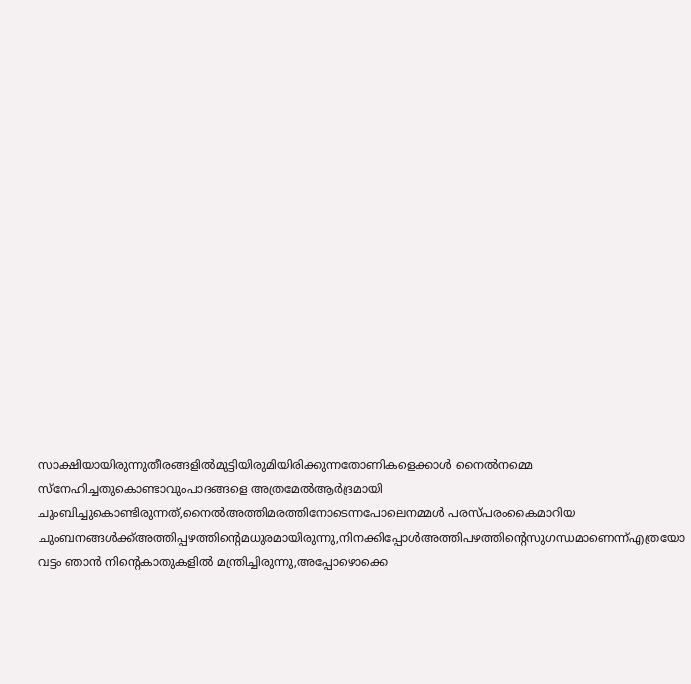സാക്ഷിയായിരുന്നുതീരങ്ങളിൽമുട്ടിയിരുമിയിരിക്കുന്നതോണികളെക്കാൾ നൈൽനമ്മെ സ്നേഹിച്ചതുകൊണ്ടാവുംപാദങ്ങളെ അത്രമേൽആർദ്രമായി ചുംബിച്ചുകൊണ്ടിരുന്നത്,നൈൽഅത്തിമരത്തിനോടെന്നപോലെനമ്മൾ പരസ്പരംകൈമാറിയ ചുംബനങ്ങൾക്ക്അത്തിപ്പഴത്തിന്റെമധുരമായിരുന്നു,നിനക്കിപ്പോൾഅത്തിപഴത്തിന്റെസുഗന്ധമാണെന്ന്എത്രയോ വട്ടം ഞാൻ നിന്റെകാതുകളിൽ മന്ത്രിച്ചിരുന്നു,അപ്പോഴൊക്കെ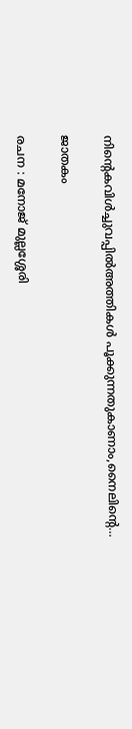നിന്റെകവിൾച്ചുവപ്പിൽഅത്തികൾ പൂക്കുന്നതുകാണാം,നൈലിന്റെ…

ജാതകം

രചന : മനോജ് മുല്ലശ്ശേരി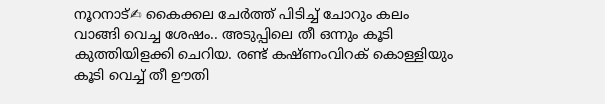നൂറനാട്✍ കൈക്കല ചേർത്ത് പിടിച്ച് ചോറും കലം വാങ്ങി വെച്ച ശേഷം.. അടുപ്പിലെ തീ ഒന്നും കൂടി കുത്തിയിളക്കി ചെറിയ. രണ്ട് കഷ്ണംവിറക് കൊള്ളിയും കൂടി വെച്ച് തീ ഊതി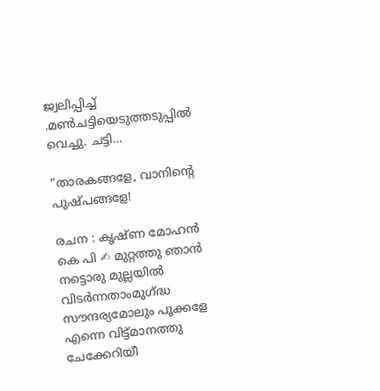ജ്വലിപ്പിച്ച് .മൺചട്ടിയെടുത്തടുപ്പിൽ വെച്ചു. ചട്ടി…

“താരകങ്ങളേ, വാനിന്റെ പുഷ്പങ്ങളേ!

രചന : കൃഷ്ണ മോഹൻ കെ പി ✍ മുറ്റത്തു ഞാൻ നട്ടൊരു മുല്ലയിൽ വിടർന്നതാംമുഗ്ദ്ധ സൗന്ദര്യമോലും പൂക്കളേ എന്നെ വിട്ട്മാനത്തു ചേക്കേറിയീ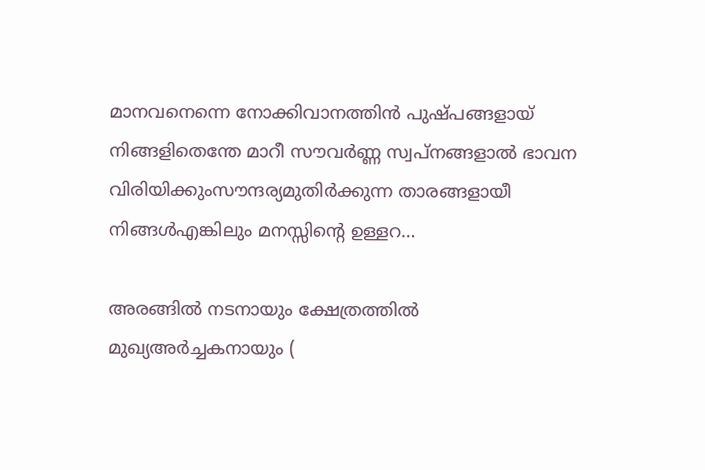മാനവനെന്നെ നോക്കിവാനത്തിൻ പുഷ്പങ്ങളായ് നിങ്ങളിതെന്തേ മാറീ സൗവർണ്ണ സ്വപ്നങ്ങളാൽ ഭാവന വിരിയിക്കുംസൗന്ദര്യമുതിർക്കുന്ന താരങ്ങളായീ നിങ്ങൾഎങ്കിലും മനസ്സിന്റെ ഉള്ളറ…

അരങ്ങിൽ നടനായും ക്ഷേത്രത്തിൽ മുഖ്യഅർച്ചകനായും (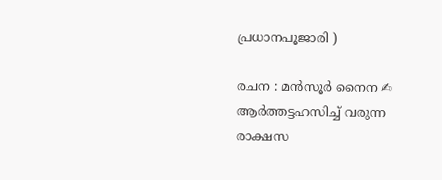പ്രധാനപൂജാരി )

രചന : മൻസൂർ നൈന ✍ ആർത്തട്ടഹസിച്ച് വരുന്ന രാക്ഷസ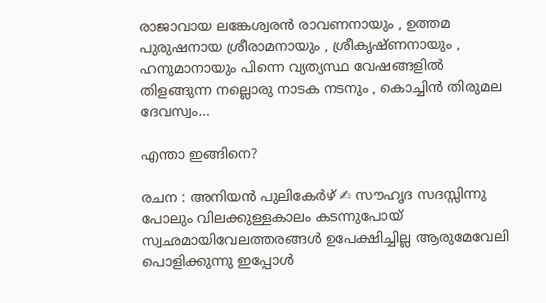രാജാവായ ലങ്കേശ്വരൻ രാവണനായും , ഉത്തമ പുരുഷനായ ശ്രീരാമനായും , ശ്രീകൃഷ്ണനായും , ഹനുമാനായും പിന്നെ വ്യത്യസ്ഥ വേഷങ്ങളിൽ തിളങ്ങുന്ന നല്ലൊരു നാടക നടനും , കൊച്ചിൻ തിരുമല ദേവസ്വം…

എന്താ ഇങ്ങിനെ?

രചന : അനിയൻ പുലികേർഴ്‌ ✍ സൗഹൃദ സദസ്സിന്നു പോലും വിലക്കുള്ളകാലം കടന്നുപോയ് സ്വഛമായിവേലത്തരങ്ങൾ ഉപേക്ഷിച്ചില്ല ആരുമേവേലി പൊളിക്കുന്നു ഇപ്പോൾ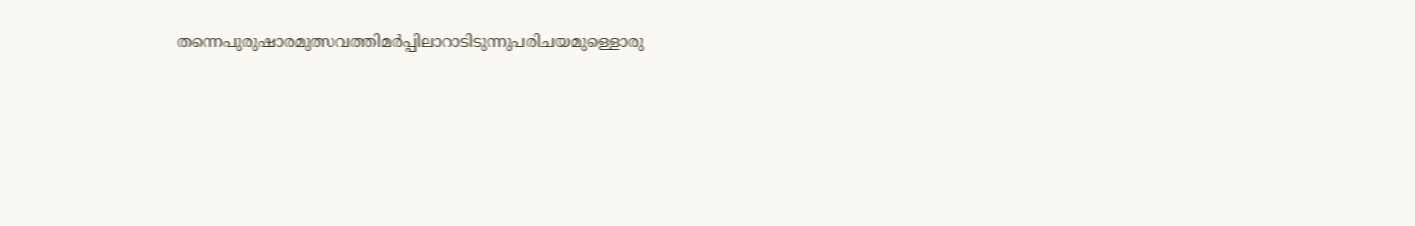തന്നെപുരുഷാരമുത്സവത്തിമർപ്പിലാറാടിടുന്നുപരിചയമുള്ളൊരു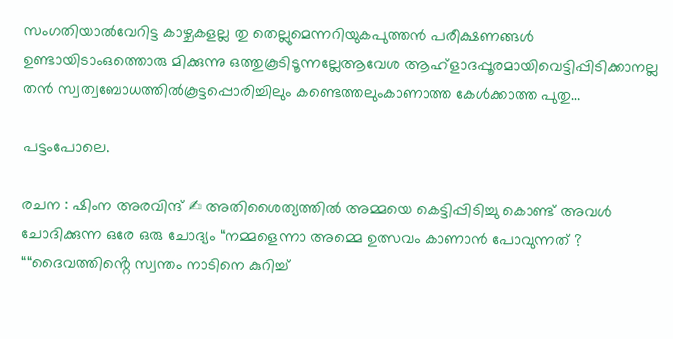സംഗതിയാൽവേറിട്ട കാഴ്ചകളല്ല തു തെല്ലുമെന്നറിയുകപുത്തൻ പരീക്ഷണങ്ങൾ ഉണ്ടായിടാംഒത്തൊരു മിക്കുന്നു ഒത്തുകൂടിടൂന്നല്ലേആവേശ ആഹ്ളാദപ്പൂരമായിവെട്ടിപ്പിടിക്കാനല്ല തൻ സ്വത്വബോധത്തിൽകൂട്ടപ്പൊരിച്ചിലും കണ്ടെത്തലുംകാണാത്ത കേൾക്കാത്ത പുതു…

പട്ടംപോലെ.

രചന : ഷിംന അരവിന്ദ് ✍ അതിശൈത്യത്തിൽ അമ്മയെ കെട്ടിപ്പിടിച്ചു കൊണ്ട് അവൾ ചോദിക്കുന്ന ഒരേ ഒരു ചോദ്യം “നമ്മളെന്നാ അമ്മെ ഉത്സവം കാണാൻ പോവുന്നത് ? ““ദൈവത്തിൻ്റെ സ്വന്തം നാടിനെ കുറിച്ച്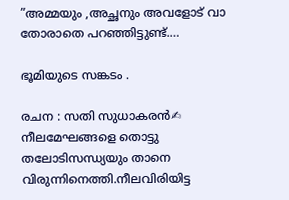”അമ്മയും ,അച്ഛനും അവളോട് വാ തോരാതെ പറഞ്ഞിട്ടുണ്ട്.…

ഭൂമിയുടെ സങ്കടം .

രചന : സതി സുധാകരൻ✍ നീലമേഘങ്ങളെ തൊട്ടു തലോടിസന്ധ്യയും താനെ വിരുന്നിനെത്തി.നീലവിരിയിട്ട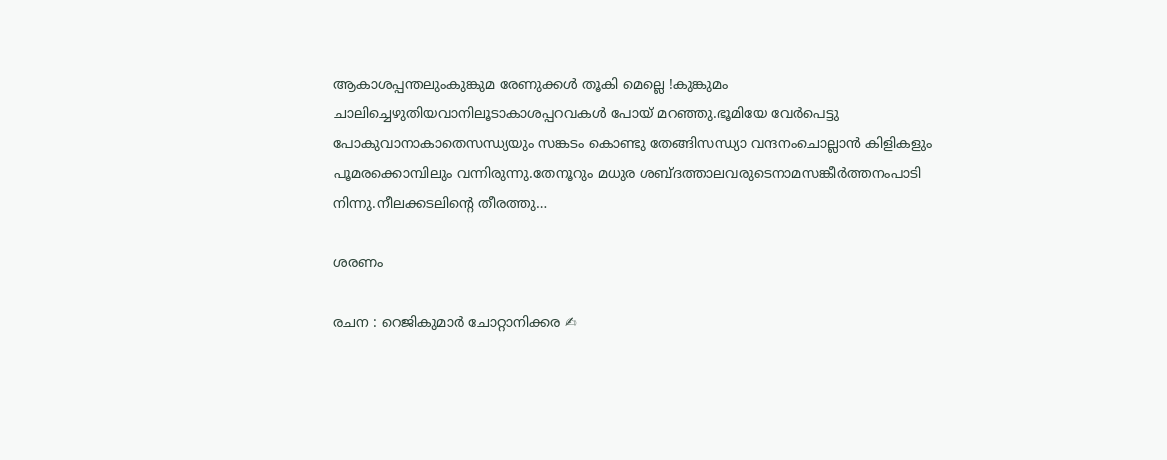ആകാശപ്പന്തലുംകുങ്കുമ രേണുക്കൾ തൂകി മെല്ലെ !കുങ്കുമം ചാലിച്ചെഴുതിയവാനിലൂടാകാശപ്പറവകൾ പോയ് മറഞ്ഞു.ഭൂമിയേ വേർപെട്ടു പോകുവാനാകാതെസന്ധ്യയും സങ്കടം കൊണ്ടു തേങ്ങിസന്ധ്യാ വന്ദനംചൊല്ലാൻ കിളികളും പൂമരക്കൊമ്പിലും വന്നിരുന്നു.തേനൂറും മധുര ശബ്ദത്താലവരുടെനാമസങ്കീർത്തനംപാടി നിന്നു.നീലക്കടലിൻ്റെ തീരത്തു…

ശരണം

രചന : റെജികുമാർ ചോറ്റാനിക്കര ✍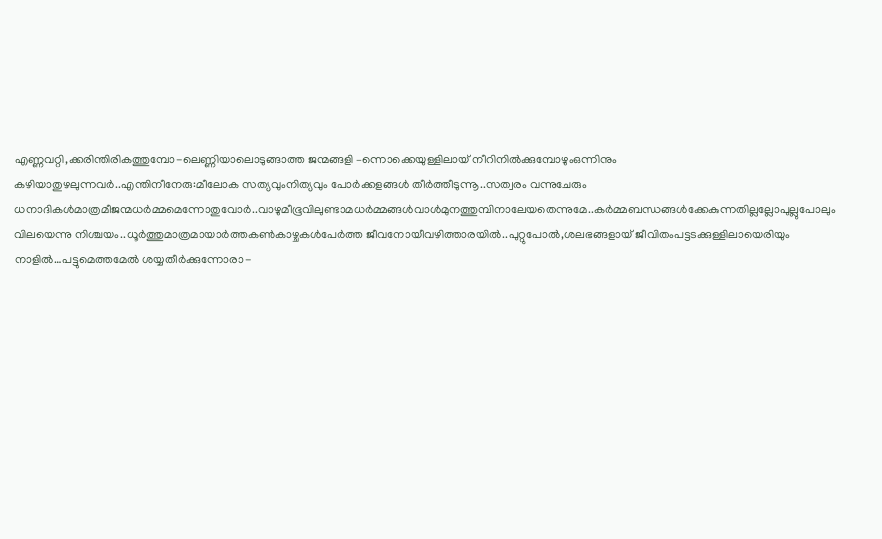എണ്ണവറ്റി,ക്കരിന്തിരികത്തുമ്പോ-ലെണ്ണിയാലൊടുങ്ങാത്ത ജന്മങ്ങളി –ന്നൊക്കെയുള്ളിലായ് നീറിനിൽക്കുമ്പോഴുംഒന്നിനും കഴിയാതുഴലുന്നവർ..എന്തിനീനേരു:മീലോക സത്യവുംനിത്യവും പോർക്കളങ്ങൾ തീർത്തീടുന്നൂ..സത്വരം വന്നുചേരും ധനാദികൾമാത്രമീജന്മധർമ്മമെന്നോതുവോർ..വാഴുമീഭൂവിലുണ്ടാമധർമ്മങ്ങൾവാൾമുനത്തുമ്പിനാലേയതെന്നുമേ..കർമ്മബന്ധങ്ങൾക്കേകുന്നതില്ലല്ലോപുല്ലുപോലും വിലയെന്നു നിശ്ചയം..ധൂർത്തുമാത്രമായാർത്തകൺകാഴ്ചകൾപേർത്ത ജീവനോയീവഴിത്താരയിൽ..പുറ്റുപോൽ,ശലഭങ്ങളായ് ജീവിതംപട്ടടക്കുള്ളിലായെരിയും നാളിൽ…പട്ടുമെത്തമേൽ ശയ്യതീർക്കുന്നോരാ-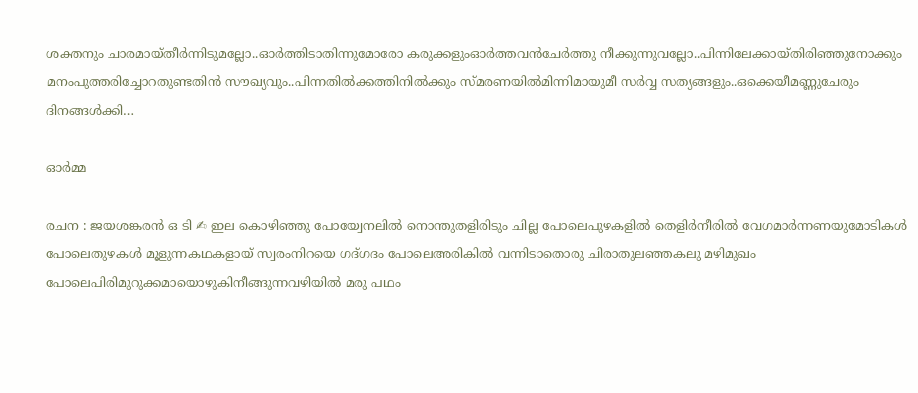ശക്തനും ചാരമായ്തീർന്നിടുമല്ലോ..ഓർത്തിടാതിന്നുമോരോ കരുക്കളുംഓർത്തവൻചേർത്തു നീക്കുന്നുവല്ലോ..പിന്നിലേക്കായ്തിരിഞ്ഞുനോക്കും മനംപുത്തരിച്ചോറതുണ്ടതിൻ സൗഖ്യവും..പിന്നതിൽക്കത്തിനിൽക്കും സ്മരണയിൽമിന്നിമായുമീ സർവ്വ സത്യങ്ങളും..ഒക്കെയീമണ്ണുചേരും ദിനങ്ങൾക്കി…

ഓർമ്മ

രചന : ജയശങ്കരൻ ഒ ടി ✍ ഇല കൊഴിഞ്ഞു പോയ്വേനലിൽ നൊന്തുതളിരിടും ചില്ല പോലെപുഴകളിൽ തെളിർനീരിൽ വേഗമാർന്നണയുമോടികൾ പോലെതുഴകൾ മൂളുന്നകഥകളായ് സ്വരംനിറയെ ഗദ്ഗദം പോലെഅരികിൽ വന്നിടാതൊരു ചിരാതുലഞ്ഞകലു മഴിമുഖം പോലെപിരിമുറുക്കമായൊഴുകിനീങ്ങുന്നവഴിയിൽ മരു പഥം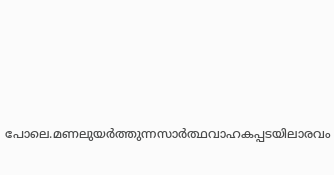പോലെ.മണലുയർത്തുന്നസാർത്ഥവാഹകപ്പടയിലാരവം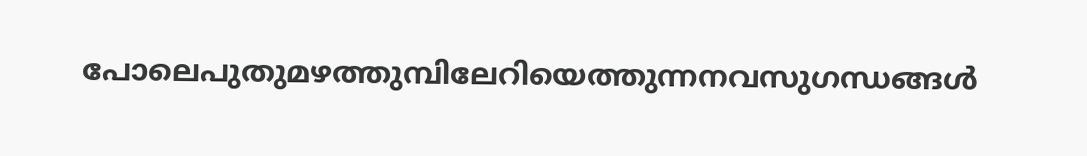പോലെപുതുമഴത്തുമ്പിലേറിയെത്തുന്നനവസുഗന്ധങ്ങൾ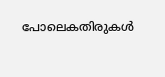പോലെകതിരുകൾ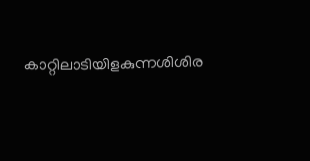കാറ്റിലാടിയിളകുന്നശിശിര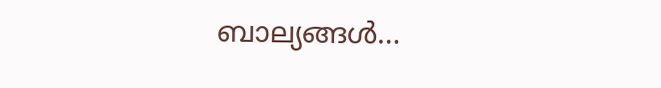ബാല്യങ്ങൾ…